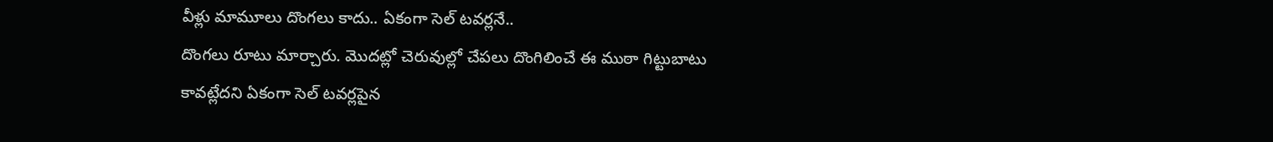వీళ్లు మామూలు దొంగలు కాదు.. ఏకంగా సెల్ టవర్లనే..
దొంగలు రూటు మార్చారు. మొదట్లో చెరువుల్లో చేపలు దొంగిలించే ఈ ముఠా గిట్టుబాటు కావట్లేదని ఏకంగా సెల్ టవర్లపైన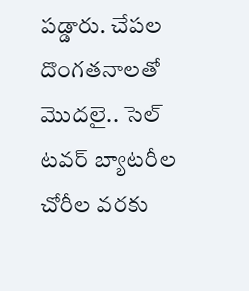పడ్డారు. చేపల దొంగతనాలతో మొదలై.. సెల్ టవర్ బ్యాటరీల చోరీల వరకు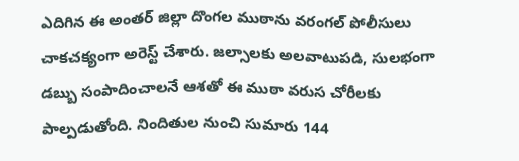ఎదిగిన ఈ అంతర్ జిల్లా దొంగల ముఠాను వరంగల్ పోలీసులు చాకచక్యంగా అరెస్ట్ చేశారు. జల్సాలకు అలవాటుపడి, సులభంగా డబ్బు సంపాదించాలనే ఆశతో ఈ ముఠా వరుస చోరీలకు పాల్పడుతోంది. నిందితుల నుంచి సుమారు 144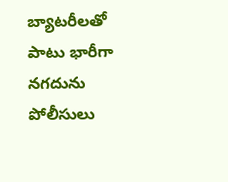బ్యాటరీలతో పాటు భారీగా నగదును పోలీసులు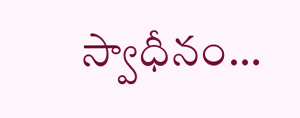స్వాధీనం…